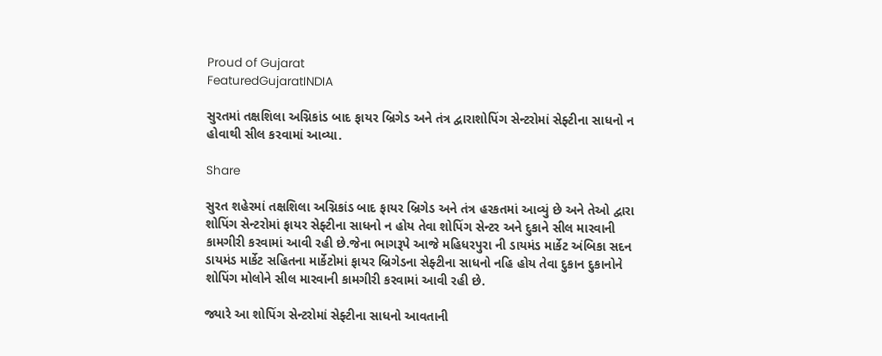Proud of Gujarat
FeaturedGujaratINDIA

સુરતમાં તક્ષશિલા અગ્નિકાંડ બાદ ફાયર બ્રિગેડ અને તંત્ર દ્વારાશોપિંગ સેન્ટરોમાં સેફ્ટીના સાધનો ન હોવાથી સીલ કરવામાં આવ્યા.

Share

સુરત શહેરમાં તક્ષશિલા અગ્નિકાંડ બાદ ફાયર બ્રિગેડ અને તંત્ર હરકતમાં આવ્યું છે અને તેઓ દ્વારા શોપિંગ સેન્ટરોમાં ફાયર સેફ્ટીના સાધનો ન હોય તેવા શોપિંગ સેન્ટર અને દુકાને સીલ મારવાની કામગીરી કરવામાં આવી રહી છે.જેના ભાગરૂપે આજે મહિધરપુરા ની ડાયમંડ માર્કેટ અંબિકા સદન ડાયમંડ માર્કેટ સહિતના માર્કેટોમાં ફાયર બ્રિગેડના સેફ્ટીના સાધનો નહિ હોય તેવા દુકાન દુકાનોને શોપિંગ મોલોને સીલ મારવાની કામગીરી કરવામાં આવી રહી છે.

જ્યારે આ શોપિંગ સેન્ટરોમાં સેફ્ટીના સાધનો આવતાની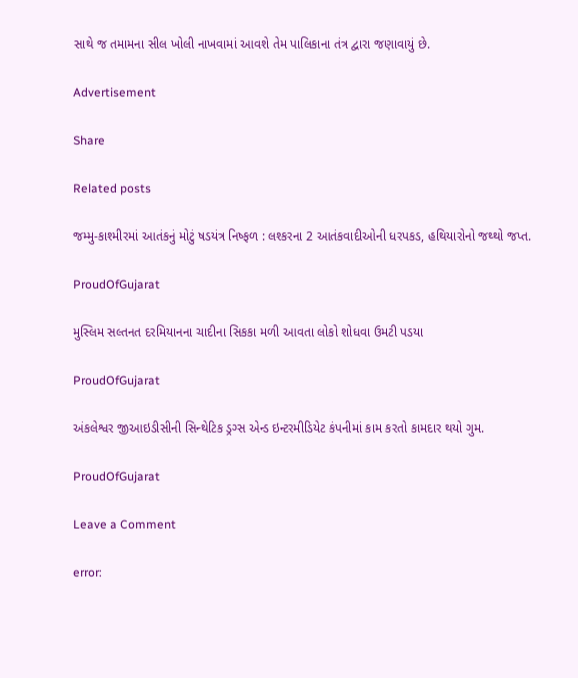સાથે જ તમામના સીલ ખોલી નાખવામાં આવશે તેમ પાલિકાના તંત્ર દ્વારા જણાવાયું છે.

Advertisement

Share

Related posts

જમ્મુ-કાશ્મીરમાં આતંકનું મોટું ષડયંત્ર નિષ્ફળ : લશ્કરના 2 આતંકવાદીઓની ધરપકડ, હથિયારોનો જથ્થો જપ્ત.

ProudOfGujarat

મુસ્લિમ સલ્તનત દરમિયાનના ચાદીના સિકકા મળી આવતા લોકો શોધવા ઉમટી પડયા

ProudOfGujarat

અંકલેશ્વર જીઆઇડીસીની સિન્થેટિક ડ્રગ્સ એન્ડ ઇન્ટરમીડિયેટ કંપનીમાં કામ કરતો કામદાર થયો ગુમ.

ProudOfGujarat

Leave a Comment

error: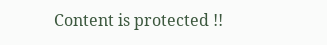Content is protected !!